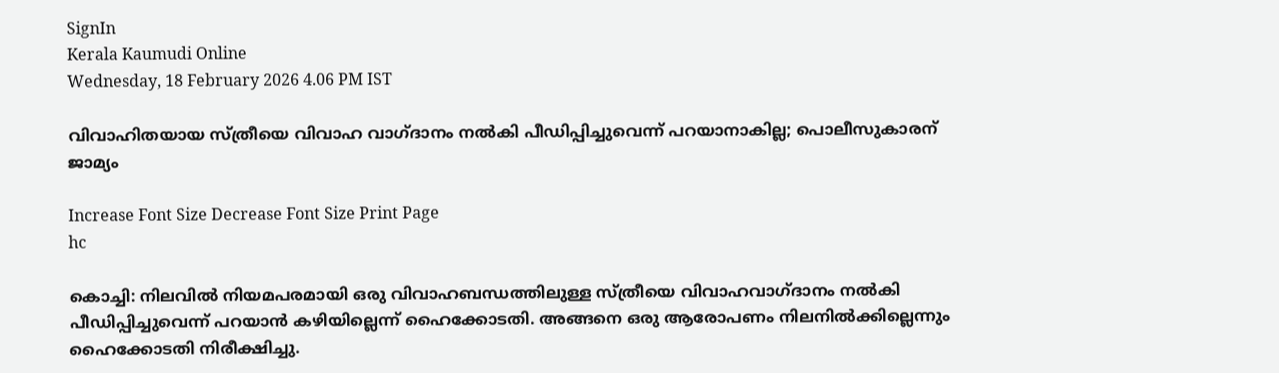SignIn
Kerala Kaumudi Online
Wednesday, 18 February 2026 4.06 PM IST

വിവാഹിതയായ സ്ത്രീയെ വിവാഹ വാഗ്ദാനം നല്‍കി പീഡിപ്പിച്ചുവെന്ന് പറയാനാകില്ല; പൊലീസുകാരന് ജാമ്യം

Increase Font Size Decrease Font Size Print Page
hc

കൊച്ചി: നിലവില്‍ നിയമപരമായി ഒരു വിവാഹബന്ധത്തിലുള്ള സ്ത്രീയെ വിവാഹവാഗ്ദാനം നല്‍കി പീഡിപ്പിച്ചുവെന്ന് പറയാന്‍ കഴിയില്ലെന്ന് ഹൈക്കോടതി. അങ്ങനെ ഒരു ആരോപണം നിലനില്‍ക്കില്ലെന്നും ഹൈക്കോടതി നിരീക്ഷിച്ചു.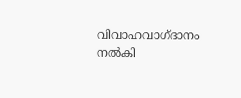വിവാഹവാഗ്ദാനം നല്‍കി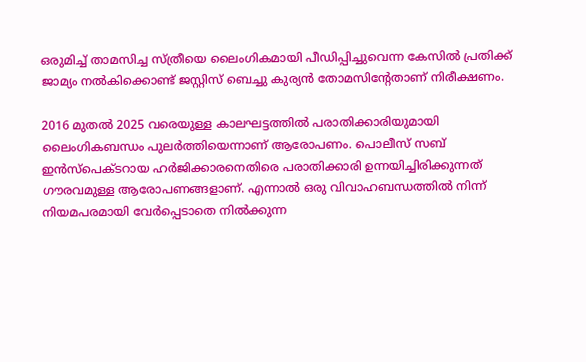ഒരുമിച്ച് താമസിച്ച സ്ത്രീയെ ലൈംഗികമായി പീഡിപ്പിച്ചുവെന്ന കേസില്‍ പ്രതിക്ക് ജാമ്യം നല്‍കിക്കൊണ്ട് ജസ്റ്റിസ് ബെച്ചു കുര്യന്‍ തോമസിന്റേതാണ് നിരീക്ഷണം.

2016 മുതല്‍ 2025 വരെയുള്ള കാലഘട്ടത്തില്‍ പരാതിക്കാരിയുമായി ലൈംഗികബന്ധം പുലര്‍ത്തിയെന്നാണ് ആരോപണം. പൊലീസ് സബ് ഇന്‍സ്‌പെക്ടറായ ഹര്‍ജിക്കാരനെതിരെ പരാതിക്കാരി ഉന്നയിച്ചിരിക്കുന്നത് ഗൗരവമുള്ള ആരോപണങ്ങളാണ്. എന്നാല്‍ ഒരു വിവാഹബന്ധത്തില്‍ നിന്ന് നിയമപരമായി വേര്‍പ്പെടാതെ നില്‍ക്കുന്ന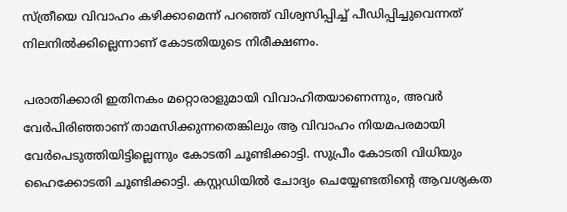സ്ത്രീയെ വിവാഹം കഴിക്കാമെന്ന് പറഞ്ഞ് വിശ്വസിപ്പിച്ച് പീഡിപ്പിച്ചുവെന്നത് നിലനില്‍ക്കില്ലെന്നാണ് കോടതിയുടെ നിരീക്ഷണം.

പരാതിക്കാരി ഇതിനകം മറ്റൊരാളുമായി വിവാഹിതയാണെന്നും, അവര്‍ വേര്‍പിരിഞ്ഞാണ് താമസിക്കുന്നതെങ്കിലും ആ വിവാഹം നിയമപരമായി വേര്‍പെടുത്തിയിട്ടില്ലെന്നും കോടതി ചൂണ്ടിക്കാട്ടി. സുപ്രീം കോടതി വിധിയും ഹൈക്കോടതി ചൂണ്ടിക്കാട്ടി. കസ്റ്റഡിയില്‍ ചോദ്യം ചെയ്യേണ്ടതിന്റെ ആവശ്യകത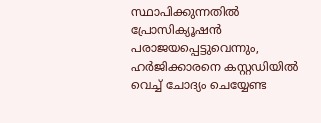സ്ഥാപിക്കുന്നതില്‍ പ്രോസിക്യൂഷന്‍ പരാജയപ്പെട്ടുവെന്നും, ഹര്‍ജിക്കാരനെ കസ്റ്റഡിയില്‍ വെച്ച് ചോദ്യം ചെയ്യേണ്ട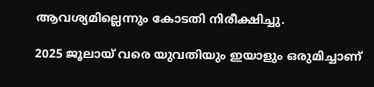ആവശ്യമില്ലെന്നും കോടതി നിരീക്ഷിച്ചു.

2025 ജൂലായ് വരെ യുവതിയും ഇയാളും ഒരുമിച്ചാണ്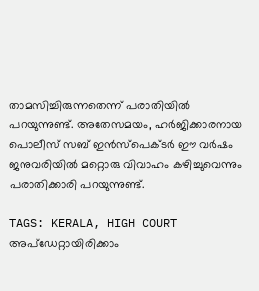താമസിച്ചിരുന്നതെന്ന് പരാതിയില്‍ പറയുന്നുണ്ട്. അതേസമയം, ഹര്‍ജിക്കാരനായ പൊലീസ് സബ് ഇന്‍സ്‌പെക്ടര്‍ ഈ വര്‍ഷം ജനുവരിയില്‍ മറ്റൊരു വിവാഹം കഴിച്ചുവെന്നും പരാതിക്കാരി പറയുന്നുണ്ട്.

TAGS: KERALA, HIGH COURT
അപ്ഡേറ്റായിരിക്കാം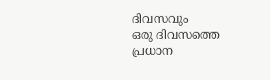ദിവസവും
ഒരു ദിവസത്തെ പ്രധാന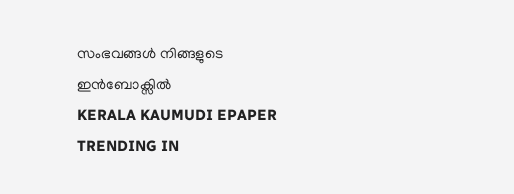സംഭവങ്ങൾ നിങ്ങളുടെ ഇൻബോക്സിൽ
KERALA KAUMUDI EPAPER
TRENDING IN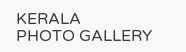KERALA
PHOTO GALLERY